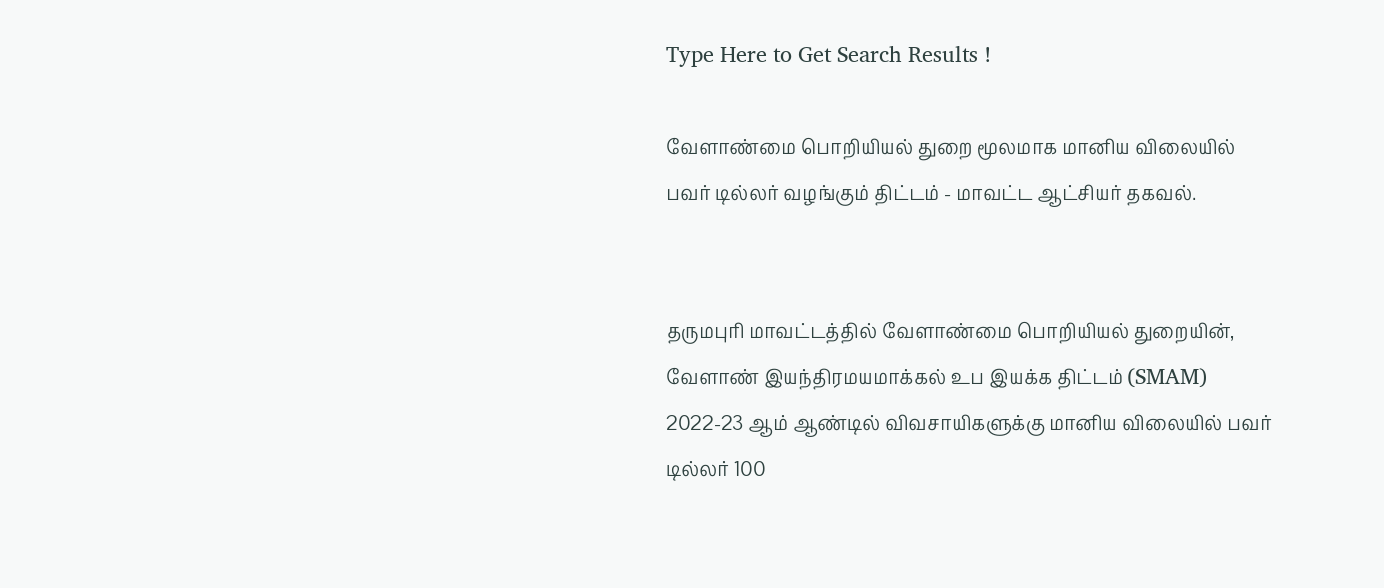Type Here to Get Search Results !

வேளாண்மை பொறியியல் துறை மூலமாக மானிய விலையில் பவர் டில்லர் வழங்கும் திட்டம் - மாவட்ட ஆட்சியர் தகவல்.


தருமபுரி மாவட்டத்தில் வேளாண்மை பொறியியல் துறையின், வேளாண் இயந்திரமயமாக்கல் உப இயக்க திட்டம் (SMAM) 2022-23 ஆம் ஆண்டில் விவசாயிகளுக்கு மானிய விலையில் பவர் டில்லர் 100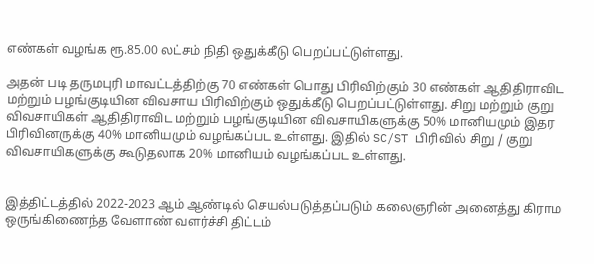எண்கள் வழங்க ரூ.85.00 லட்சம் நிதி ஒதுக்கீடு பெறப்பட்டுள்ளது.

அதன் படி தருமபுரி மாவட்டத்திற்கு 70 எண்கள் பொது பிரிவிற்கும் 30 எண்கள் ஆதிதிராவிட மற்றும் பழங்குடியின விவசாய பிரிவிற்கும் ஒதுக்கீடு பெறப்பட்டுள்ளது. சிறு மற்றும் குறு விவசாயிகள் ஆதிதிராவிட மற்றும் பழங்குடியின விவசாயிகளுக்கு 50% மானியமும் இதர பிரிவினருக்கு 40% மானியமும் வழங்கப்பட உள்ளது. இதில் SC/ST பிரிவில் சிறு / குறு விவசாயிகளுக்கு கூடுதலாக 20% மானியம் வழங்கப்பட உள்ளது.


இத்திட்டத்தில் 2022-2023 ஆம் ஆண்டில் செயல்படுத்தப்படும் கலைஞரின் அனைத்து கிராம ஒருங்கிணைந்த வேளாண் வளர்ச்சி திட்டம்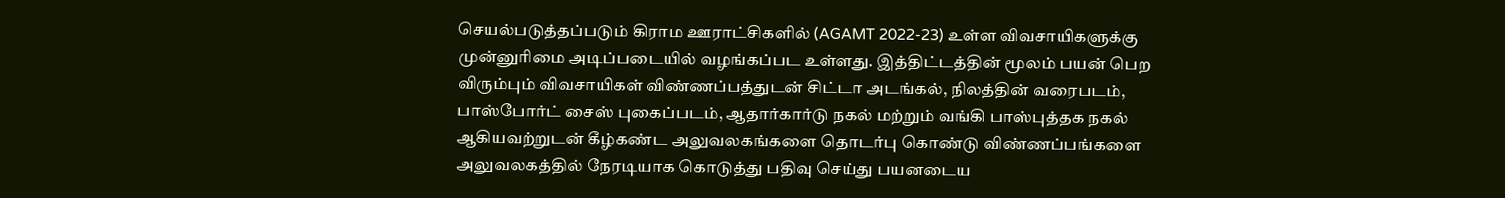செயல்படுத்தப்படும் கிராம ஊராட்சிகளில் (AGAMT 2022-23) உள்ள விவசாயிகளுக்கு முன்னுரிமை அடிப்படையில் வழங்கப்பட உள்ளது. இத்திட்டத்தின் மூலம் பயன் பெற விரும்பும் விவசாயிகள் விண்ணப்பத்துடன் சிட்டா அடங்கல், நிலத்தின் வரைபடம், பாஸ்போர்ட் சைஸ் புகைப்படம், ஆதார்கார்டு நகல் மற்றும் வங்கி பாஸ்புத்தக நகல் ஆகியவற்றுடன் கீழ்கண்ட அலுவலகங்களை தொடர்பு கொண்டு விண்ணப்பங்களை அலுவலகத்தில் நேரடியாக கொடுத்து பதிவு செய்து பயனடைய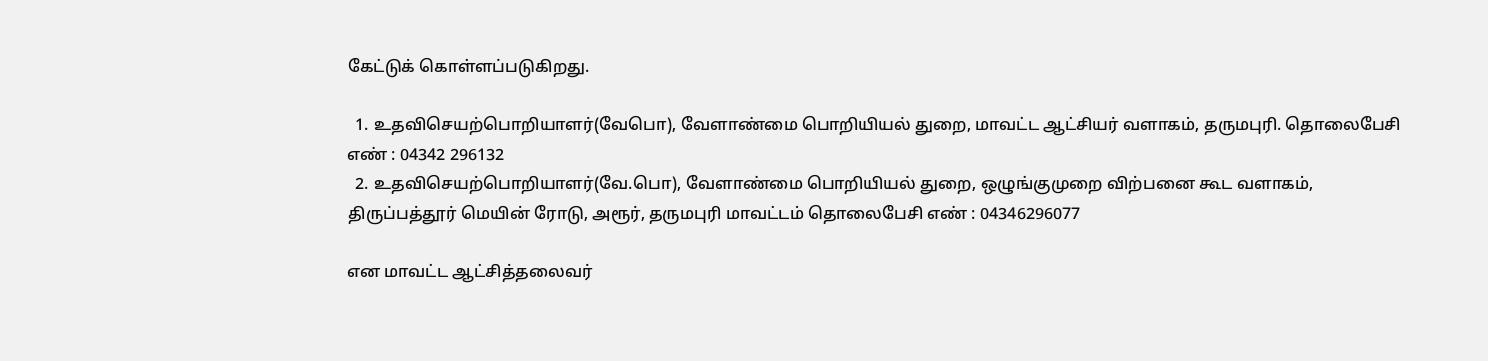கேட்டுக் கொள்ளப்படுகிறது.

  1. உதவிசெயற்பொறியாளர்(வேபொ), வேளாண்மை பொறியியல் துறை, மாவட்ட ஆட்சியர் வளாகம், தருமபுரி. தொலைபேசி எண் : 04342 296132
  2. உதவிசெயற்பொறியாளர்(வே.பொ), வேளாண்மை பொறியியல் துறை, ஒழுங்குமுறை விற்பனை கூட வளாகம், திருப்பத்தூர் மெயின் ரோடு, அரூர், தருமபுரி மாவட்டம் தொலைபேசி எண் : 04346296077

என மாவட்ட ஆட்சித்தலைவர்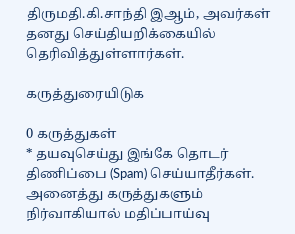திருமதி.கி.சாந்தி இஆம், அவர்கள் தனது செய்தியறிக்கையில் தெரிவித்துள்ளார்கள்.

கருத்துரையிடுக

0 கருத்துகள்
* தயவுசெய்து இங்கே தொடர் திணிப்பை (Spam) செய்யாதீர்கள். அனைத்து கருத்துகளும் நிர்வாகியால் மதிப்பாய்வு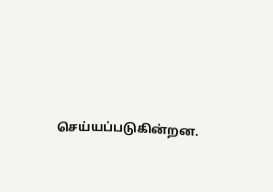செய்யப்படுகின்றன.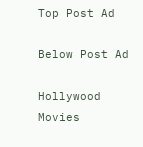Top Post Ad

Below Post Ad

Hollywood Movies